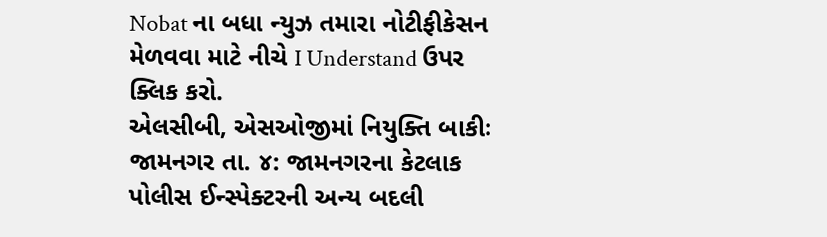Nobat ના બધા ન્યુઝ તમારા નોટીફીકેસન મેળવવા માટે નીચે I Understand ઉપર ક્લિક કરો.
એલસીબી, એસઓજીમાં નિયુક્તિ બાકીઃ
જામનગર તા. ૪: જામનગરના કેટલાક પોલીસ ઈન્સ્પેક્ટરની અન્ય બદલી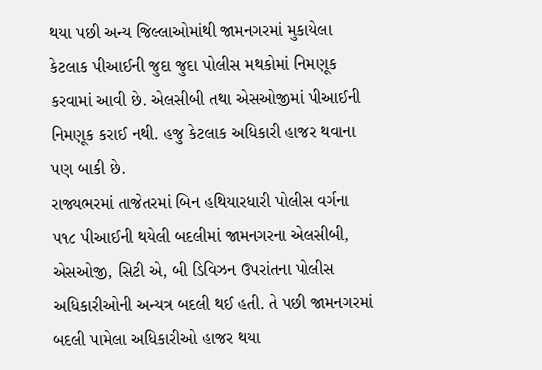થયા પછી અન્ય જિલ્લાઓમાંથી જામનગરમાં મુકાયેલા કેટલાક પીઆઈની જુદા જુદા પોલીસ મથકોમાં નિમણૂક કરવામાં આવી છે. એલસીબી તથા એસઓજીમાં પીઆઈની નિમણૂક કરાઈ નથી. હજુ કેટલાક અધિકારી હાજર થવાના પણ બાકી છે.
રાજ્યભરમાં તાજેતરમાં બિન હથિયારધારી પોલીસ વર્ગના ૫૧૮ પીઆઈની થયેલી બદલીમાં જામનગરના એલસીબી, એસઓજી, સિટી એ, બી ડિવિઝન ઉપરાંતના પોલીસ અધિકારીઓની અન્યત્ર બદલી થઈ હતી. તે પછી જામનગરમાં બદલી પામેલા અધિકારીઓ હાજર થયા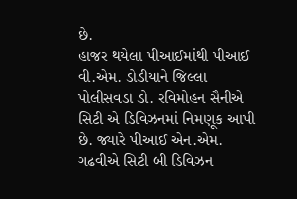છે.
હાજર થયેલા પીઆઈમાંથી પીઆઈ વી.એમ. ડોડીયાને જિલ્લા પોલીસવડા ડો. રવિમોહન સૈનીએ સિટી એ ડિવિઝનમાં નિમણૂક આપી છે. જ્યારે પીઆઈ એન.એમ. ગઢવીએ સિટી બી ડિવિઝન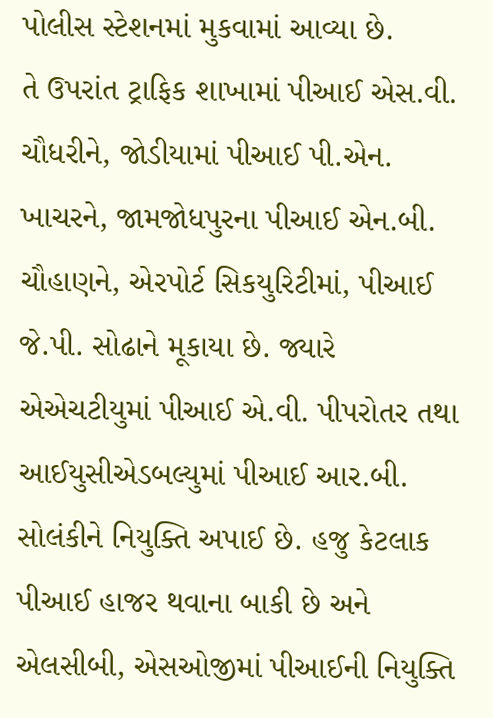પોલીસ સ્ટેશનમાં મુકવામાં આવ્યા છે.
તે ઉપરાંત ટ્રાફિક શાખામાં પીઆઈ એસ.વી. ચૌધરીને, જોડીયામાં પીઆઈ પી.એન. ખાચરને, જામજોધપુરના પીઆઈ એન.બી. ચૌહાણને, એરપોર્ટ સિકયુરિટીમાં, પીઆઈ જે.પી. સોઢાને મૂકાયા છે. જ્યારે એએચટીયુમાં પીઆઈ એ.વી. પીપરોતર તથા આઈયુસીએડબલ્યુમાં પીઆઈ આર.બી. સોલંકીને નિયુક્તિ અપાઈ છે. હજુ કેટલાક પીઆઈ હાજર થવાના બાકી છે અને એલસીબી, એસઓજીમાં પીઆઈની નિયુક્તિ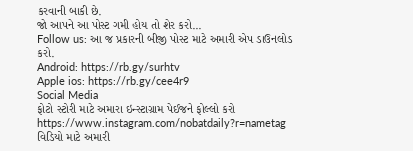કરવાની બાકી છે.
જો આપને આ પોસ્ટ ગમી હોય તો શેર કરો...
Follow us: આ જ પ્રકારની બીજી પોસ્ટ માટે અમારી એપ ડાઉનલોડ કરો.
Android: https://rb.gy/surhtv
Apple ios: https://rb.gy/cee4r9
Social Media
ફોટો સ્ટોરી માટે અમારા ઇન્સ્ટાગ્રામ પેઈજને ફોલ્લો કરો
https://www.instagram.com/nobatdaily?r=nametag
વિડિયો માટે અમારી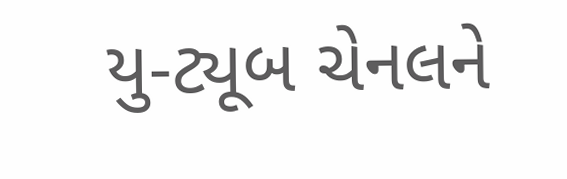યુ-ટ્યૂબ ચેનલને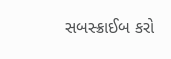સબસ્ક્રાઈબ કરો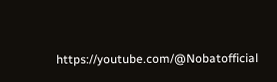https://youtube.com/@Nobatofficial